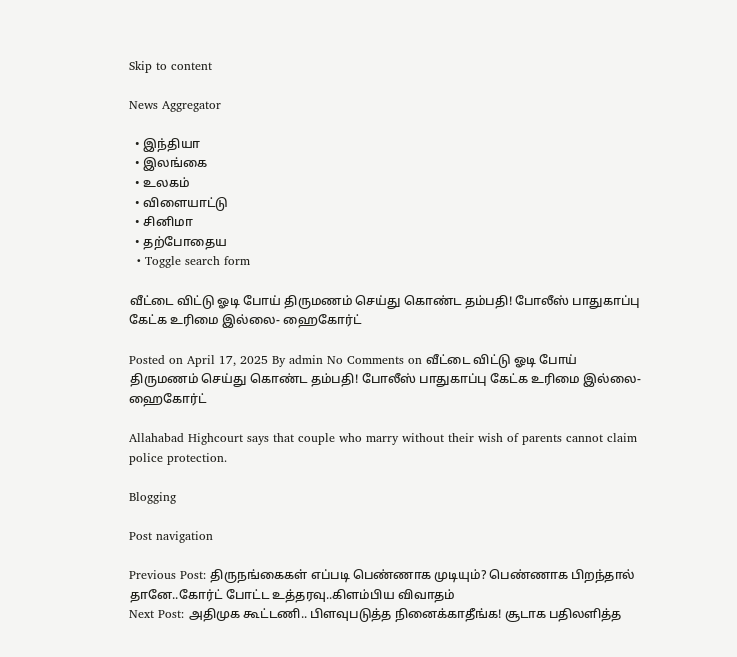Skip to content

News Aggregator

  • இந்தியா
  • இலங்கை
  • உலகம்
  • விளையாட்டு
  • சினிமா
  • தற்போதைய
  • Toggle search form

வீட்டை விட்டு ஓடி போய் திருமணம் செய்து கொண்ட தம்பதி! போலீஸ் பாதுகாப்பு கேட்க உரிமை இல்லை- ஹைகோர்ட்

Posted on April 17, 2025 By admin No Comments on வீட்டை விட்டு ஓடி போய் திருமணம் செய்து கொண்ட தம்பதி! போலீஸ் பாதுகாப்பு கேட்க உரிமை இல்லை- ஹைகோர்ட்

Allahabad Highcourt says that couple who marry without their wish of parents cannot claim police protection.

Blogging

Post navigation

Previous Post: திருநங்கைகள் எப்படி பெண்ணாக முடியும்? பெண்ணாக பிறந்தால் தானே..கோர்ட் போட்ட உத்தரவு..கிளம்பிய விவாதம்
Next Post: அதிமுக கூட்டணி.. பிளவுபடுத்த நினைக்காதீங்க! சூடாக பதிலளித்த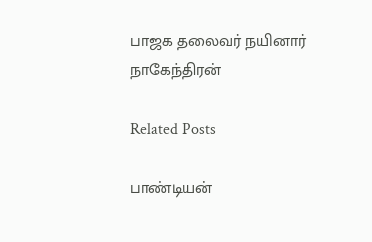பாஜக தலைவர் நயினார் நாகேந்திரன்

Related Posts

பாண்டியன்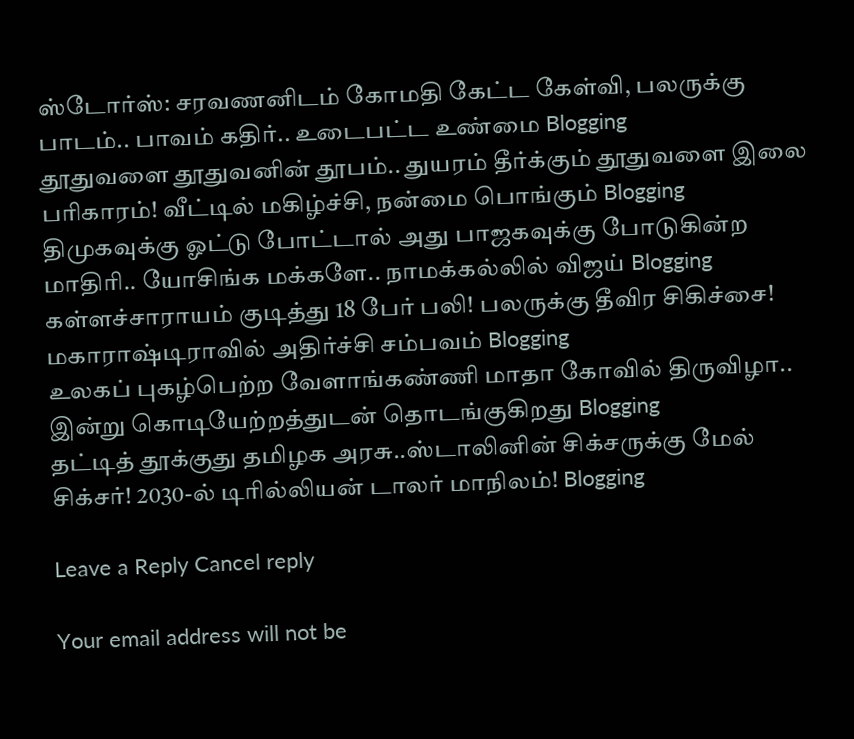ஸ்டோர்ஸ்: சரவணனிடம் கோமதி கேட்ட கேள்வி, பலருக்கு பாடம்.. பாவம் கதிர்.. உடைபட்ட உண்மை Blogging
தூதுவளை தூதுவனின் தூபம்.. துயரம் தீர்க்கும் தூதுவளை இலை பரிகாரம்! வீட்டில் மகிழ்ச்சி, நன்மை பொங்கும் Blogging
திமுகவுக்கு ஓட்டு போட்டால் அது பாஜகவுக்கு போடுகின்ற மாதிரி.. யோசிங்க மக்களே.. நாமக்கல்லில் விஜய் Blogging
கள்ளச்சாராயம் குடித்து 18 பேர் பலி! பலருக்கு தீவிர சிகிச்சை! மகாராஷ்டிராவில் அதிர்ச்சி சம்பவம் Blogging
உலகப் புகழ்பெற்ற வேளாங்கண்ணி மாதா கோவில் திருவிழா.. இன்று கொடியேற்றத்துடன் தொடங்குகிறது Blogging
தட்டித் தூக்குது தமிழக அரசு..ஸ்டாலினின் சிக்சருக்கு மேல் சிக்சர்! 2030-ல் டிரில்லியன் டாலர் மாநிலம்! Blogging

Leave a Reply Cancel reply

Your email address will not be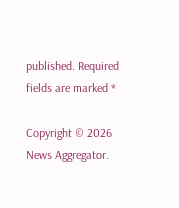published. Required fields are marked *

Copyright © 2026 News Aggregator.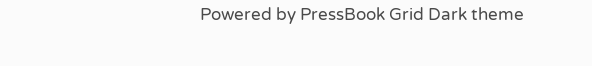Powered by PressBook Grid Dark theme